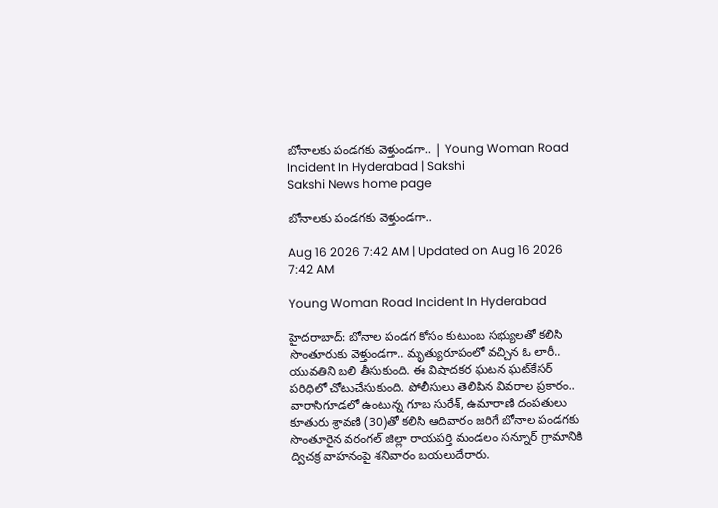బోనాలకు పండగకు వెళ్తుండగా.. | Young Woman Road Incident In Hyderabad | Sakshi
Sakshi News home page

బోనాలకు పండగకు వెళ్తుండగా..

Aug 16 2026 7:42 AM | Updated on Aug 16 2026 7:42 AM

Young Woman Road Incident In Hyderabad

హైదరాబాద్: బోనాల పండగ కోసం కుటుంబ సభ్యులతో కలిసి సొంతూరుకు వెళ్తుండగా.. మృత్యురూపంలో వచ్చిన ఓ లారీ.. యువతిని బలి తీసుకుంది. ఈ విషాదకర ఘటన ఘట్‌కేసర్‌ పరిధిలో చోటుచేసుకుంది. పోలీసులు తెలిపిన వివరాల ప్రకారం.. వారాసిగూడలో ఉంటున్న గూబ సురేశ్, ఉమారాణి దంపతులు కూతురు శ్రావణి (30)తో కలిసి ఆదివారం జరిగే బోనాల పండగకు సొంతూరైన వరంగల్‌ జిల్లా రాయపర్తి మండలం సన్నూర్‌ గ్రామానికి ద్విచక్ర వాహనంపై శనివారం బయలుదేరారు.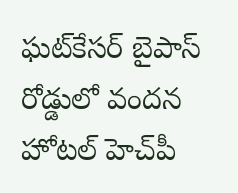ఘట్‌కేసర్‌ బైపాస్‌ రోడ్డులో వందన హోటల్‌ హెచ్‌పీ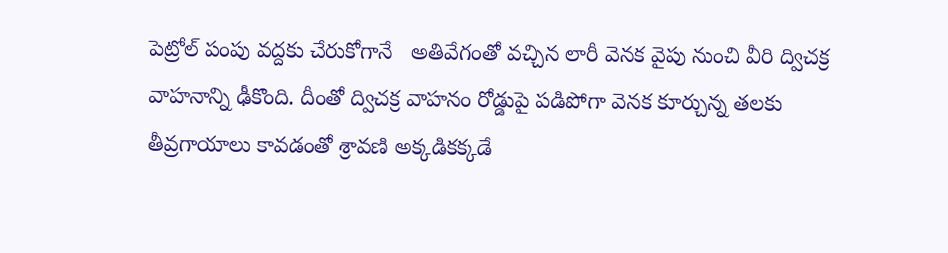పెట్రోల్‌ పంపు వద్దకు చేరుకోగానే   అతివేగంతో వచ్చిన లారీ వెనక వైపు నుంచి వీరి ద్విచక్ర వాహనాన్ని ఢీకొంది. దీంతో ద్విచక్ర వాహనం రోడ్డుపై పడిపోగా వెనక కూర్చున్న తలకు తీవ్రగాయాలు కావడంతో శ్రావణి అక్కడికక్కడే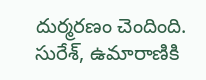దుర్మరణం చెందింది. సురేశ్, ఉమారాణికి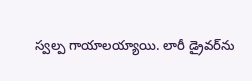స్వల్ప గాయాలయ్యాయి. లారీ డ్రైవర్‌ను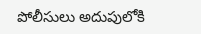పోలీసులు అదుపులోకి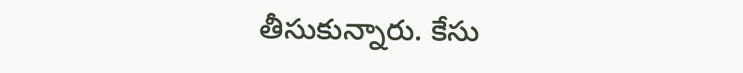తీసుకున్నారు. కేసు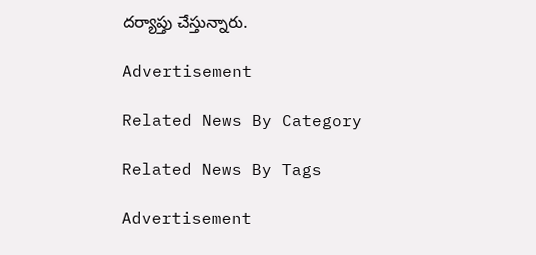దర్యాప్తు చేస్తున్నారు.

Advertisement

Related News By Category

Related News By Tags

Advertisement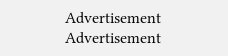Advertisement
Advertisement